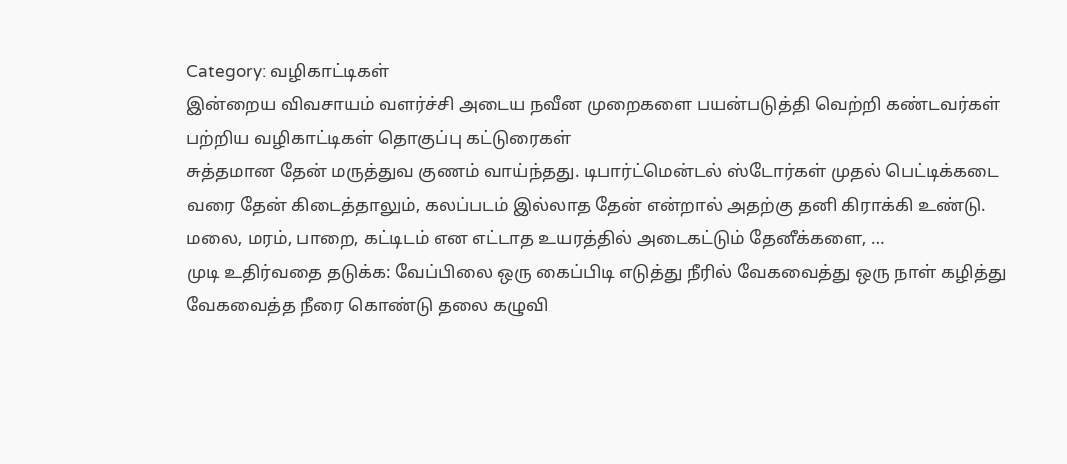Category: வழிகாட்டிகள்
இன்றைய விவசாயம் வளர்ச்சி அடைய நவீன முறைகளை பயன்படுத்தி வெற்றி கண்டவர்கள் பற்றிய வழிகாட்டிகள் தொகுப்பு கட்டுரைகள்
சுத்தமான தேன் மருத்துவ குணம் வாய்ந்தது. டிபார்ட்மென்டல் ஸ்டோர்கள் முதல் பெட்டிக்கடை வரை தேன் கிடைத்தாலும், கலப்படம் இல்லாத தேன் என்றால் அதற்கு தனி கிராக்கி உண்டு. மலை, மரம், பாறை, கட்டிடம் என எட்டாத உயரத்தில் அடைகட்டும் தேனீக்களை, …
முடி உதிர்வதை தடுக்க: வேப்பிலை ஒரு கைப்பிடி எடுத்து நீரில் வேகவைத்து ஒரு நாள் கழித்து வேகவைத்த நீரை கொண்டு தலை கழுவி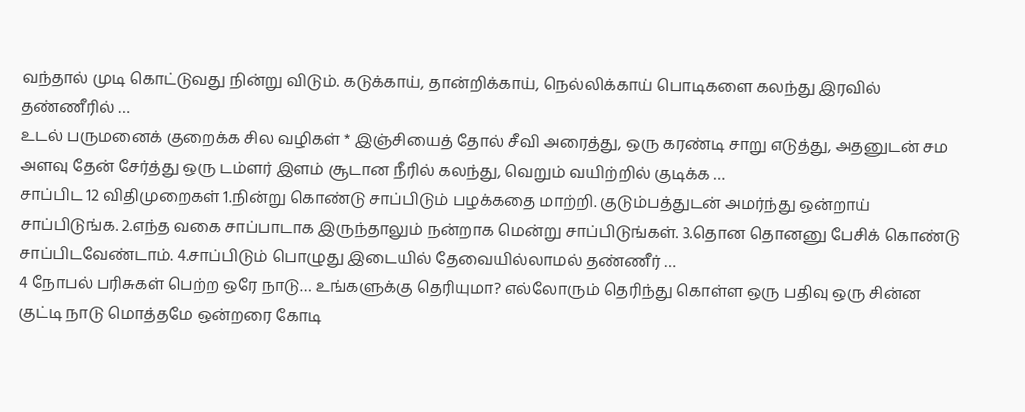வந்தால் முடி கொட்டுவது நின்று விடும். கடுக்காய், தான்றிக்காய், நெல்லிக்காய் பொடிகளை கலந்து இரவில் தண்ணீரில் …
உடல் பருமனைக் குறைக்க சில வழிகள் * இஞ்சியைத் தோல் சீவி அரைத்து, ஒரு கரண்டி சாறு எடுத்து, அதனுடன் சம அளவு தேன் சேர்த்து ஒரு டம்ளர் இளம் சூடான நீரில் கலந்து, வெறும் வயிற்றில் குடிக்க …
சாப்பிட 12 விதிமுறைகள் 1.நின்று கொண்டு சாப்பிடும் பழக்கதை மாற்றி. குடும்பத்துடன் அமர்ந்து ஒன்றாய் சாப்பிடுங்க. 2.எந்த வகை சாப்பாடாக இருந்தாலும் நன்றாக மென்று சாப்பிடுங்கள். 3.தொன தொனனு பேசிக் கொண்டு சாப்பிடவேண்டாம். 4.சாப்பிடும் பொழுது இடையில் தேவையில்லாமல் தண்ணீர் …
4 நோபல் பரிசுகள் பெற்ற ஒரே நாடு… உங்களுக்கு தெரியுமா? எல்லோரும் தெரிந்து கொள்ள ஒரு பதிவு ஒரு சின்ன குட்டி நாடு மொத்தமே ஒன்றரை கோடி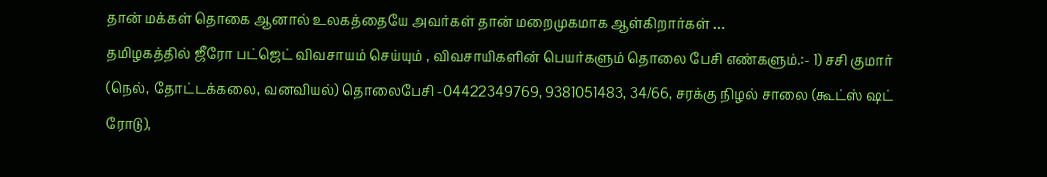தான் மக்கள் தொகை ஆனால் உலகத்தையே அவர்கள் தான் மறைமுகமாக ஆள்கிறார்கள் …
தமிழகத்தில் ஜீரோ பட்ஜெட் விவசாயம் செய்யும் , விவசாயிகளின் பெயர்களும் தொலை பேசி எண்களும்.:- 1) சசி குமார் (நெல், தோட்டக்கலை, வனவியல்) தொலைபேசி -04422349769, 9381051483, 34/66, சரக்கு நிழல் சாலை (கூட்ஸ் ஷட் ரோடு),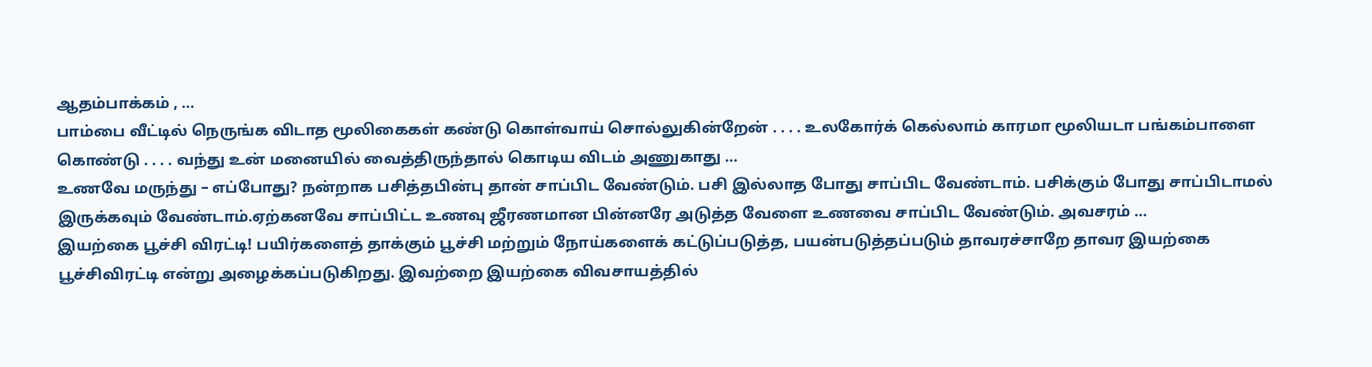ஆதம்பாக்கம் , …
பாம்பை வீட்டில் நெருங்க விடாத மூலிகைகள் கண்டு கொள்வாய் சொல்லுகின்றேன் . . . . உலகோர்க் கெல்லாம் காரமா மூலியடா பங்கம்பாளை கொண்டு . . . . வந்து உன் மனையில் வைத்திருந்தால் கொடிய விடம் அணுகாது …
உணவே மருந்து – எப்போது? நன்றாக பசித்தபின்பு தான் சாப்பிட வேண்டும். பசி இல்லாத போது சாப்பிட வேண்டாம். பசிக்கும் போது சாப்பிடாமல் இருக்கவும் வேண்டாம்.ஏற்கனவே சாப்பிட்ட உணவு ஜீரணமான பின்னரே அடுத்த வேளை உணவை சாப்பிட வேண்டும். அவசரம் …
இயற்கை பூச்சி விரட்டி! பயிர்களைத் தாக்கும் பூச்சி மற்றும் நோய்களைக் கட்டுப்படுத்த, பயன்படுத்தப்படும் தாவரச்சாறே தாவர இயற்கை பூச்சிவிரட்டி என்று அழைக்கப்படுகிறது. இவற்றை இயற்கை விவசாயத்தில்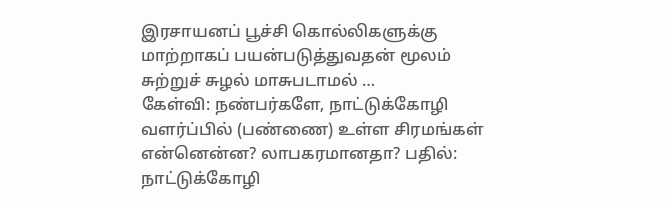இரசாயனப் பூச்சி கொல்லிகளுக்கு மாற்றாகப் பயன்படுத்துவதன் மூலம் சுற்றுச் சுழல் மாசுபடாமல் …
கேள்வி: நண்பர்களே, நாட்டுக்கோழி வளர்ப்பில் (பண்ணை) உள்ள சிரமங்கள் என்னென்ன? லாபகரமானதா? பதில்: நாட்டுக்கோழி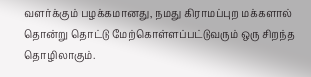வளர்க்கும் பழக்கமானது, நமது கிராமப்புற மக்களால் தொன்று தொட்டு மேற்கொள்ளப்பட்டுவரும் ஒரு சிறந்த தொழிலாகும்.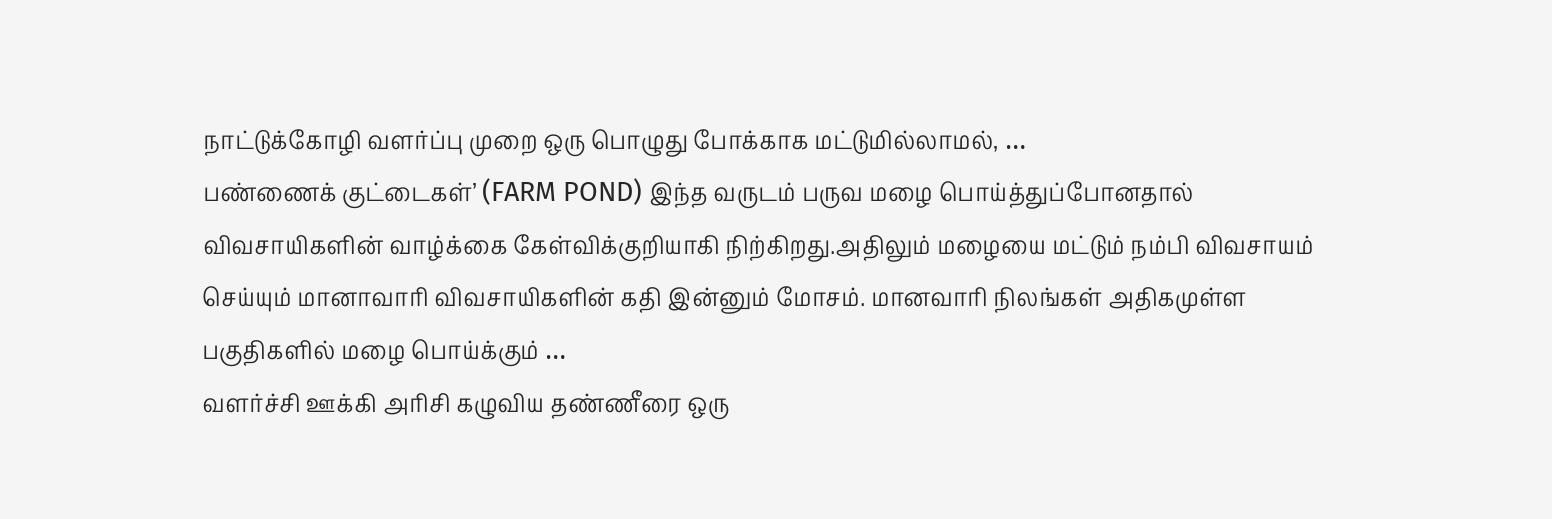நாட்டுக்கோழி வளர்ப்பு முறை ஒரு பொழுது போக்காக மட்டுமில்லாமல், …
பண்ணைக் குட்டைகள்’ (FARM POND) இந்த வருடம் பருவ மழை பொய்த்துப்போனதால் விவசாயிகளின் வாழ்க்கை கேள்விக்குறியாகி நிற்கிறது.அதிலும் மழையை மட்டும் நம்பி விவசாயம் செய்யும் மானாவாரி விவசாயிகளின் கதி இன்னும் மோசம். மானவாரி நிலங்கள் அதிகமுள்ள பகுதிகளில் மழை பொய்க்கும் …
வளர்ச்சி ஊக்கி அரிசி கழுவிய தண்ணீரை ஒரு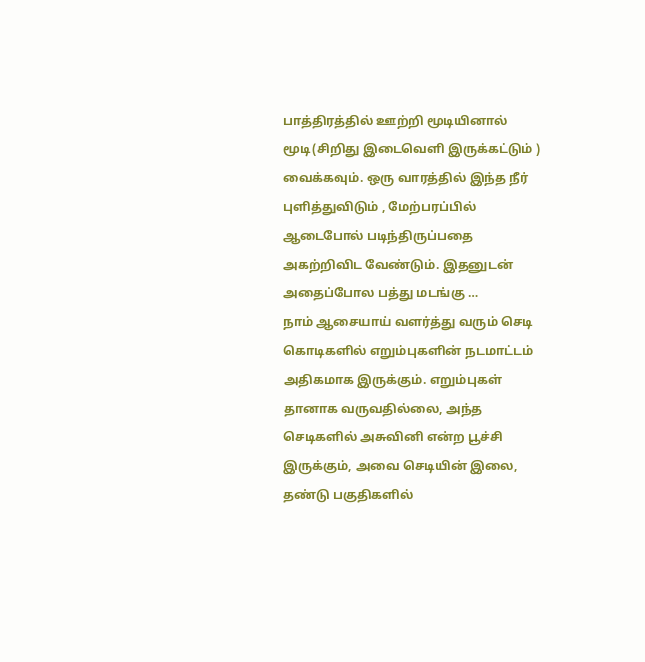பாத்திரத்தில் ஊற்றி மூடியினால் மூடி(சிறிது இடைவெளி இருக்கட்டும் ) வைக்கவும். ஒரு வாரத்தில் இந்த நீர் புளித்துவிடும் , மேற்பரப்பில் ஆடைபோல் படிந்திருப்பதை அகற்றிவிட வேண்டும். இதனுடன் அதைப்போல பத்து மடங்கு …
நாம் ஆசையாய் வளர்த்து வரும் செடி கொடிகளில் எறும்புகளின் நடமாட்டம் அதிகமாக இருக்கும். எறும்புகள் தானாக வருவதில்லை, அந்த செடிகளில் அசுவினி என்ற பூச்சி இருக்கும், அவை செடியின் இலை, தண்டு பகுதிகளில்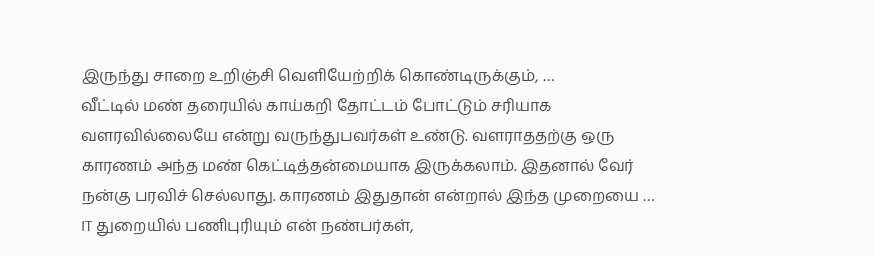இருந்து சாறை உறிஞ்சி வெளியேற்றிக் கொண்டிருக்கும், …
வீட்டில் மண் தரையில் காய்கறி தோட்டம் போட்டும் சரியாக வளரவில்லையே என்று வருந்துபவர்கள் உண்டு. வளராததற்கு ஒரு காரணம் அந்த மண் கெட்டித்தன்மையாக இருக்கலாம். இதனால் வேர் நன்கு பரவிச் செல்லாது. காரணம் இதுதான் என்றால் இந்த முறையை …
IT துறையில் பணிபுரியும் என் நண்பர்கள்,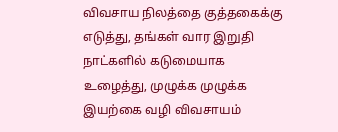விவசாய நிலத்தை குத்தகைக்கு எடுத்து, தங்கள் வார இறுதி நாட்களில் கடுமையாக உழைத்து, முழுக்க முழுக்க இயற்கை வழி விவசாயம்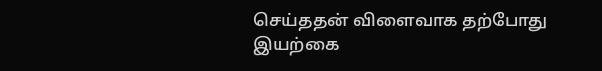செய்ததன் விளைவாக தற்போது இயற்கை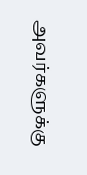அவர்களுக்கு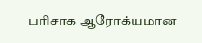பரிசாக ஆரோக்யமான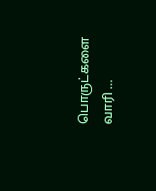பொருட்களை வாரி …